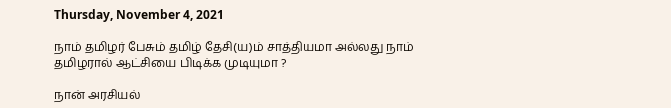Thursday, November 4, 2021

நாம் தமிழர் பேசும் தமிழ் தேசி(ய)ம் சாத்தியமா அல்லது நாம் தமிழரால் ஆட்சியை பிடிக்க முடியுமா ?

நான் அரசியல்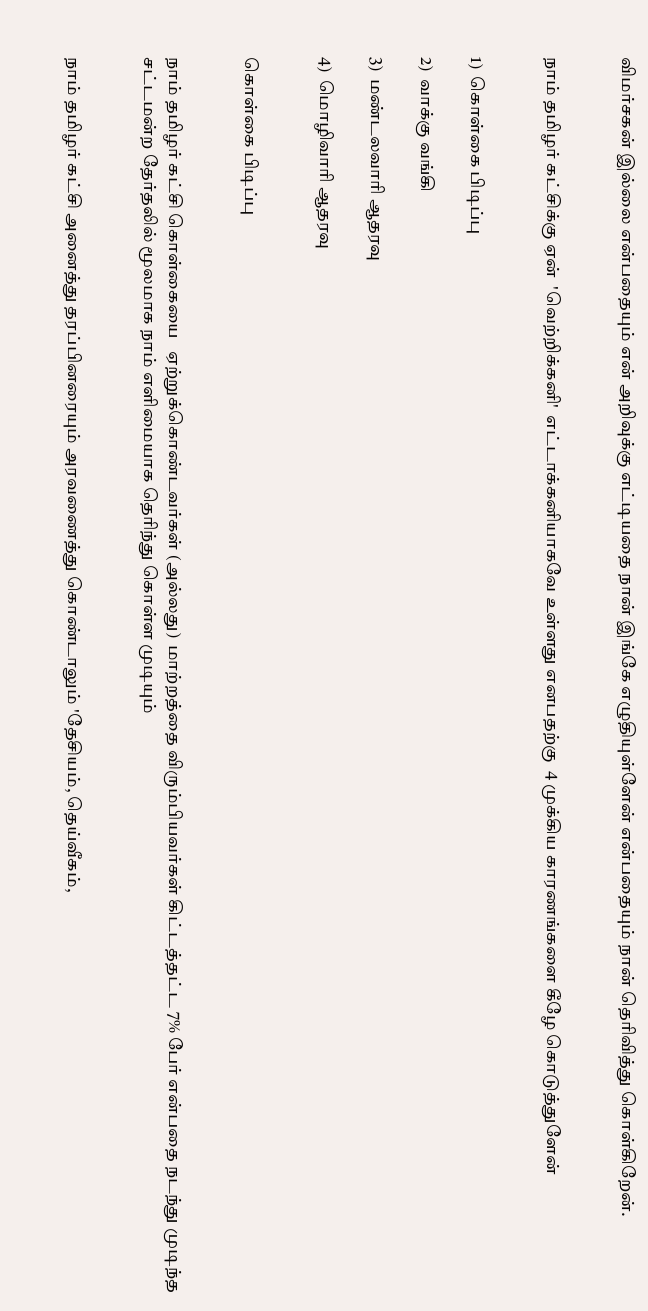விமர்சகன் இல்லை என்பதையும் என் அறிவுக்கு எட்டியதை நான் இங்கே எழுதியுள்ளேன் என்பதையும் நான் தெரிவித்து கொள்கிறேன்.


நாம் தமிழர் கட்சிக்கு ஏன்  'வெற்றிக்கனி'  எட்டாக்கனியாகவே உள்ளது எனபதற்கு  4 முக்கிய காரணங்களை கீழே கொடுத்துளேன்


1)  கொள்கை பிடிப்பு

2)  வாக்கு வங்கி

3)  மண்டலவாரி ஆதரவு

4)  மொழிவாரி ஆதரவு


கொள்கை பிடிப்பு


நாம் தமிழர் கட்சி கொள்கையை   ஏற்றுக்கொண்டவர்கள் (அல்லது)  மாற்றத்தை விரும்பியவர்கள் கிட்டத்தட்ட 7% பேர் என்பதை நடந்து முடிந்த சட்டமன்ற தேர்தலில் மூலமாக நாம் எளிமையாக தெரிந்து கொள்ள முடியும்


நாம் தமிழர் கட்சி அனைத்து தரப்பினரையும் அரவணைத்து கொண்டாலும் 'தேசியம், தெய்வீகம்,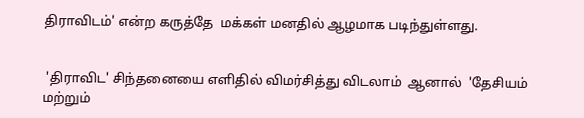திராவிடம்' என்ற கருத்தே  மக்கள் மனதில் ஆழமாக படிந்துள்ளது.


 'திராவிட' சிந்தனையை எளிதில் விமர்சித்து விடலாம்  ஆனால்  'தேசியம் மற்றும்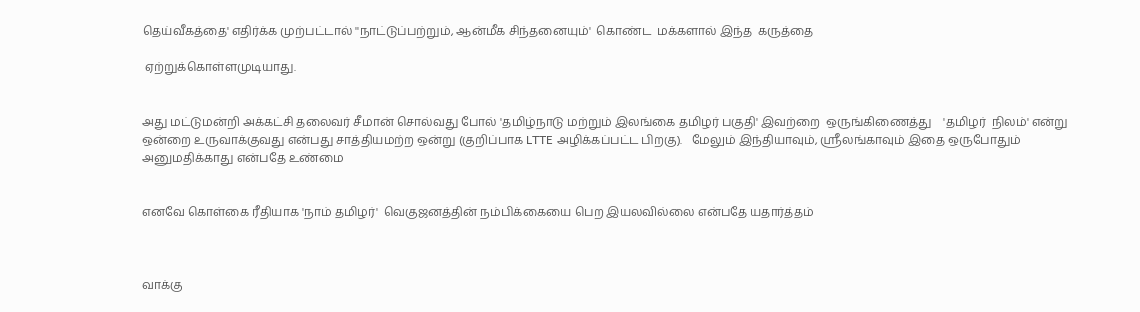தெய்வீகத்தை' எதிர்க்க முற்பட்டால் ''நாட்டுப்பற்றும், ஆன்மீக சிந்தனையும்'  கொண்ட  மக்களால் இந்த  கருத்தை

 ஏற்றுக்கொள்ளமுடியாது.


அது மட்டுமன்றி அக்கட்சி தலைவர் சீமான் சொல்வது போல் 'தமிழ்நாடு மற்றும் இலங்கை தமிழர் பகுதி' இவற்றை  ஒருங்கிணைத்து    'தமிழர்  நிலம்' என்று ஒன்றை உருவாக்குவது என்பது சாத்தியமற்ற ஒன்று (குறிப்பாக LTTE அழிக்கப்பட்ட பிறகு).   மேலும் இந்தியாவும், ஸ்ரீலங்காவும் இதை ஒருபோதும் அனுமதிக்காது என்பதே உண்மை


எனவே கொள்கை ரீதியாக 'நாம் தமிழர்'  வெகுஜனத்தின் நம்பிக்கையை பெற இயலவில்லை என்பதே யதார்த்தம்



வாக்கு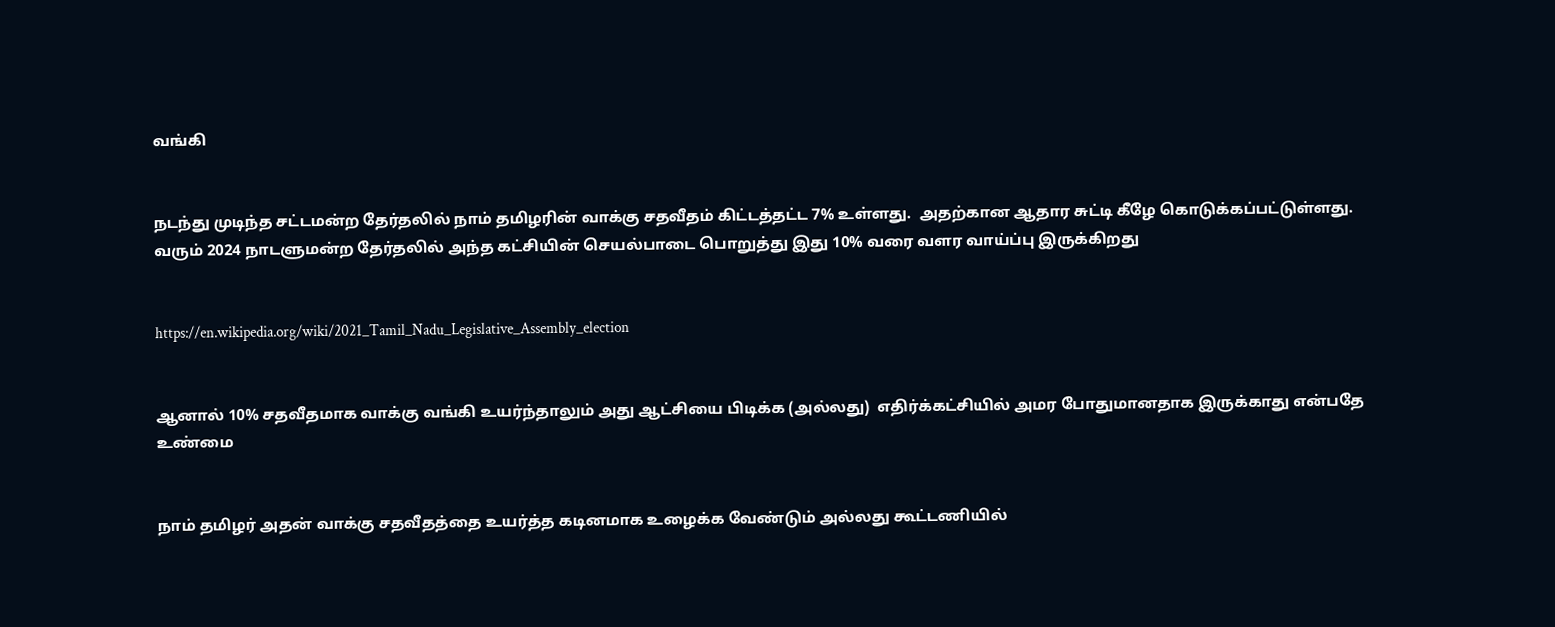வங்கி


நடந்து முடிந்த சட்டமன்ற தேர்தலில் நாம் தமிழரின் வாக்கு சதவீதம் கிட்டத்தட்ட 7% உள்ளது.  அதற்கான ஆதார சுட்டி கீழே கொடுக்கப்பட்டுள்ளது.  வரும் 2024 நாடளுமன்ற தேர்தலில் அந்த கட்சியின் செயல்பாடை பொறுத்து இது 10% வரை வளர வாய்ப்பு இருக்கிறது


https://en.wikipedia.org/wiki/2021_Tamil_Nadu_Legislative_Assembly_election


ஆனால் 10% சதவீதமாக வாக்கு வங்கி உயர்ந்தாலும் அது ஆட்சியை பிடிக்க (அல்லது)  எதிர்க்கட்சியில் அமர போதுமானதாக இருக்காது என்பதே உண்மை


நாம் தமிழர் அதன் வாக்கு சதவீதத்தை உயர்த்த கடினமாக உழைக்க வேண்டும் அல்லது கூட்டணியில்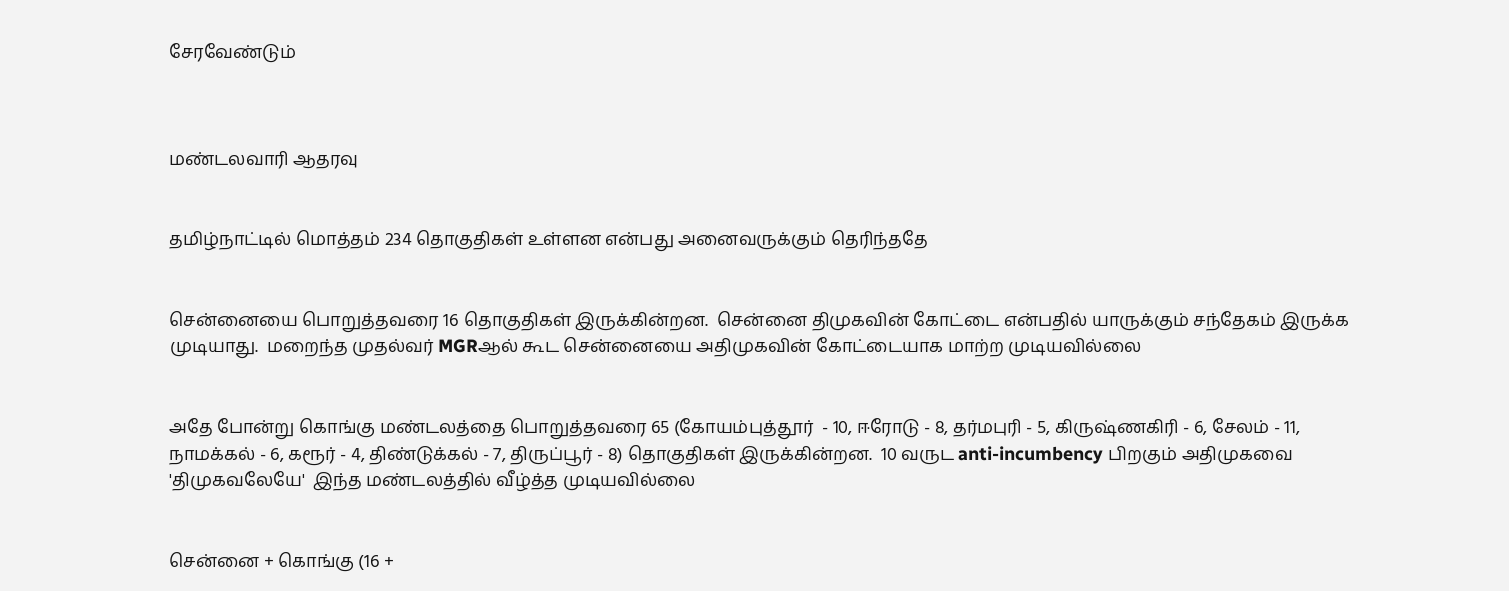சேரவேண்டும்



மண்டலவாரி ஆதரவு


தமிழ்நாட்டில் மொத்தம் 234 தொகுதிகள் உள்ளன என்பது அனைவருக்கும் தெரிந்ததே


சென்னையை பொறுத்தவரை 16 தொகுதிகள் இருக்கின்றன.  சென்னை திமுகவின் கோட்டை என்பதில் யாருக்கும் சந்தேகம் இருக்க முடியாது.  மறைந்த முதல்வர் MGRஆல் கூட சென்னையை அதிமுகவின் கோட்டையாக மாற்ற முடியவில்லை


அதே போன்று கொங்கு மண்டலத்தை பொறுத்தவரை 65 (கோயம்புத்தூர்  - 10, ஈரோடு - 8, தர்மபுரி - 5, கிருஷ்ணகிரி - 6, சேலம் - 11, நாமக்கல் - 6, கரூர் - 4, திண்டுக்கல் - 7, திருப்பூர் - 8) தொகுதிகள் இருக்கின்றன.  10 வருட anti-incumbency பிறகும் அதிமுகவை 'திமுகவலேயே'  இந்த மண்டலத்தில் வீழ்த்த முடியவில்லை


சென்னை + கொங்கு (16 +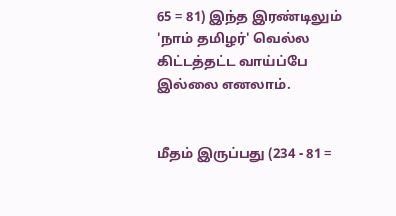65 = 81) இந்த இரண்டிலும் 'நாம் தமிழர்' வெல்ல கிட்டத்தட்ட வாய்ப்பே இல்லை எனலாம்.


மீதம் இருப்பது (234 - 81 =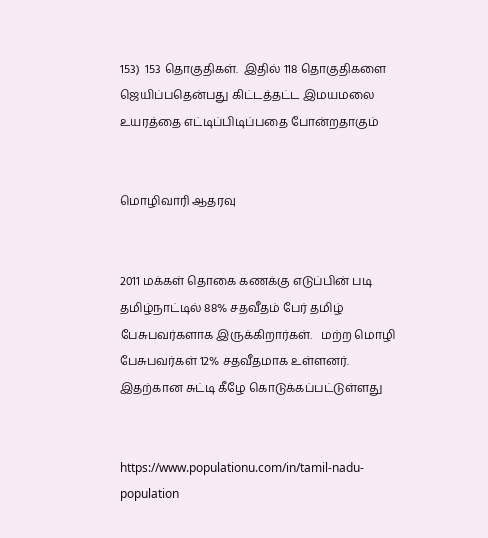153)  153 தொகுதிகள்.  இதில் 118 தொகுதிகளை ஜெயிப்பதென்பது கிட்டத்தட்ட இமயமலை உயரத்தை எட்டிப்பிடிப்பதை போன்றதாகும்


மொழிவாரி ஆதரவு


2011 மக்கள் தொகை கணக்கு எடுப்பின் படி தமிழ்நாட்டில் 88% சதவீதம் பேர் தமிழ் பேசுபவர்களாக இருக்கிறார்கள்.   மற்ற மொழி பேசுபவர்கள் 12% சதவீதமாக உள்ளனர்.   இதற்கான சுட்டி கீழே கொடுக்கப்பட்டுள்ளது


https://www.populationu.com/in/tamil-nadu-population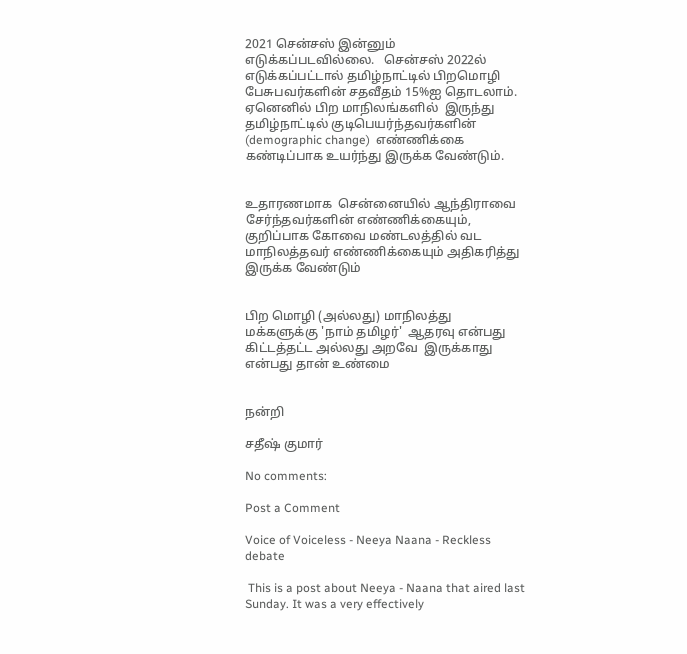2021 சென்சஸ் இன்னும் எடுக்கப்படவில்லை.   சென்சஸ் 2022ல்  எடுக்கப்பட்டால் தமிழ்நாட்டில் பிறமொழி பேசுபவர்களின் சதவீதம் 15%ஐ தொடலாம்.  ஏனெனில் பிற மாநிலங்களில்  இருந்து  தமிழ்நாட்டில் குடிபெயர்ந்தவர்களின் (demographic change)  எண்ணிக்கை கண்டிப்பாக உயர்ந்து இருக்க வேண்டும்.


உதாரணமாக  சென்னையில் ஆந்திராவை சேர்ந்தவர்களின் எண்ணிக்கையும், குறிப்பாக கோவை மண்டலத்தில் வட மாநிலத்தவர் எண்ணிக்கையும் அதிகரித்து இருக்க வேண்டும்


பிற மொழி (அல்லது) மாநிலத்து மக்களுக்கு 'நாம் தமிழர்'  ஆதரவு என்பது கிட்டத்தட்ட அல்லது அறவே  இருக்காது என்பது தான் உண்மை


நன்றி

சதீஷ் குமார்

No comments:

Post a Comment

Voice of Voiceless - Neeya Naana - Reckless debate

 This is a post about Neeya - Naana that aired last Sunday. It was a very effectively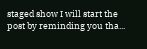staged show I will start the post by reminding you tha...